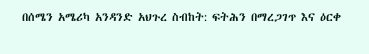በሰሜን አሜሪካ አንዳንድ አህጉረ ስብከት: ፍትሕን በማረጋገጥ እና ዕርቀ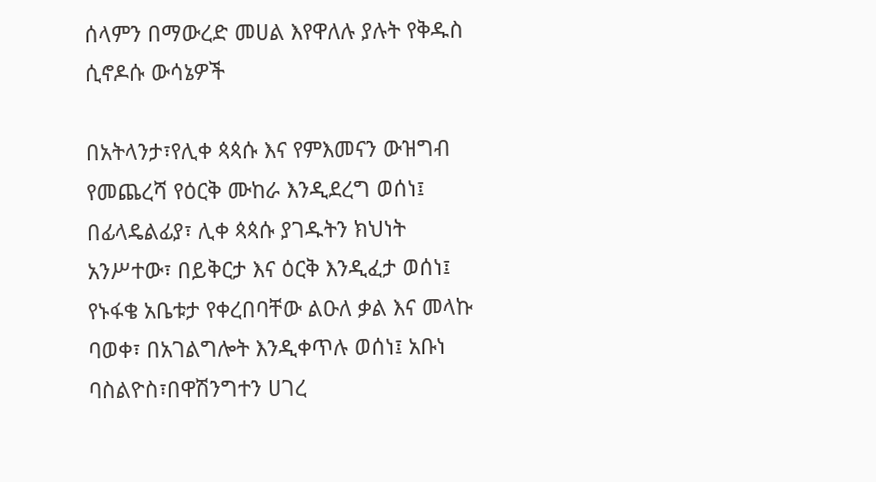ሰላምን በማውረድ መሀል እየዋለሉ ያሉት የቅዱስ ሲኖዶሱ ውሳኔዎች

በአትላንታ፣የሊቀ ጳጳሱ እና የምእመናን ውዝግብ የመጨረሻ የዕርቅ ሙከራ እንዲደረግ ወሰነ፤ በፊላዴልፊያ፣ ሊቀ ጳጳሱ ያገዱትን ክህነት አንሥተው፣ በይቅርታ እና ዕርቅ እንዲፈታ ወሰነ፤ የኑፋቄ አቤቱታ የቀረበባቸው ልዑለ ቃል እና መላኩ ባወቀ፣ በአገልግሎት እንዲቀጥሉ ወሰነ፤ አቡነ ባስልዮስ፣በዋሽንግተን ሀገረ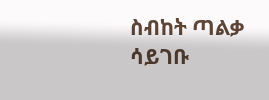ስብከት ጣልቃ ሳይገቡ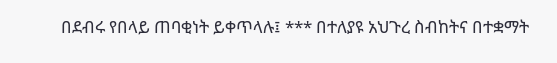በደብሩ የበላይ ጠባቂነት ይቀጥላሉ፤ *** በተለያዩ አህጉረ ስብከትና በተቋማት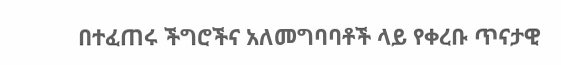በተፈጠሩ ችግሮችና አለመግባባቶች ላይ የቀረቡ ጥናታዊ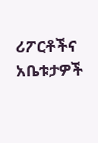ሪፖርቶችና አቤቱታዎች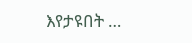እየታዩበት …